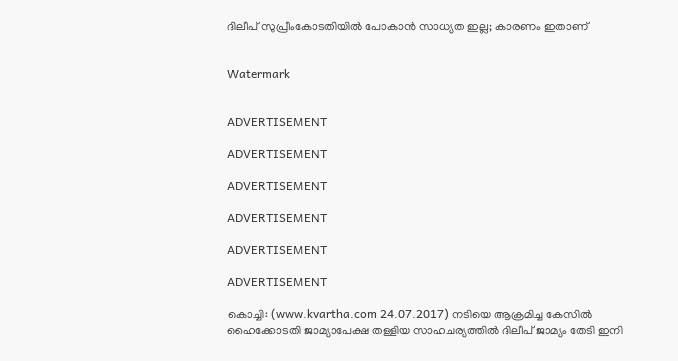ദിലീപ് സുപ്രീംകോടതിയില്‍ പോകാന്‍ സാധ്യത ഇല്ല; കാരണം ഇതാണ്


Watermark


ADVERTISEMENT

ADVERTISEMENT

ADVERTISEMENT

ADVERTISEMENT

ADVERTISEMENT

ADVERTISEMENT

കൊച്ചി: (www.kvartha.com 24.07.2017) നടിയെ ആക്രമിച്ച കേസില്‍ ഹൈക്കോടതി ജാമ്യാപേക്ഷ തള്ളിയ സാഹചര്യത്തില്‍ ദിലീപ് ജാമ്യം തേടി ഇനി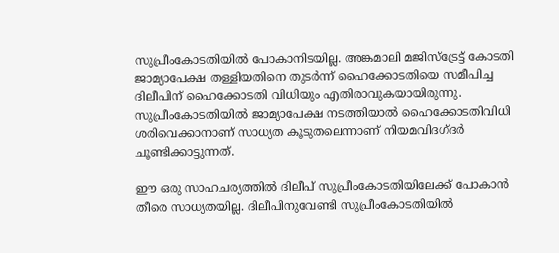സുപ്രീംകോടതിയില്‍ പോകാനിടയില്ല. അങ്കമാലി മജിസ്‌ട്രേട്ട് കോടതി ജാമ്യാപേക്ഷ തള്ളിയതിനെ തുടര്‍ന്ന് ഹൈക്കോടതിയെ സമീപിച്ച ദിലീപിന് ഹൈക്കോടതി വിധിയും എതിരാവുകയായിരുന്നു. സുപ്രീംകോടതിയില്‍ ജാമ്യാപേക്ഷ നടത്തിയാല്‍ ഹൈക്കോടതിവിധി ശരിവെക്കാനാണ് സാധ്യത കൂടുതലെന്നാണ് നിയമവിദഗ്ദര്‍ ചൂണ്ടിക്കാട്ടുന്നത്.

ഈ ഒരു സാഹചര്യത്തില്‍ ദിലീപ് സുപ്രീംകോടതിയിലേക്ക് പോകാന്‍ തീരെ സാധ്യതയില്ല. ദിലീപിനുവേണ്ടി സുപ്രീംകോടതിയില്‍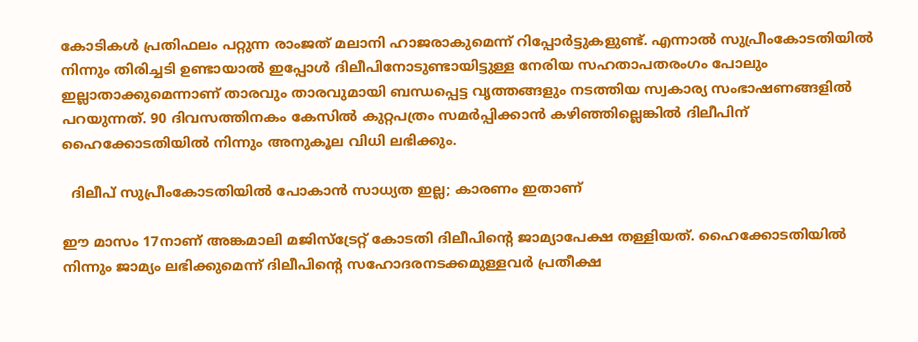കോടികള്‍ പ്രതിഫലം പറ്റുന്ന രാംജത് മലാനി ഹാജരാകുമെന്ന് റിപ്പോര്‍ട്ടുകളുണ്ട്. എന്നാല്‍ സുപ്രീംകോടതിയില്‍ നിന്നും തിരിച്ചടി ഉണ്ടായാല്‍ ഇപ്പോള്‍ ദിലീപിനോടുണ്ടായിട്ടുള്ള നേരിയ സഹതാപതരംഗം പോലും ഇല്ലാതാക്കുമെന്നാണ് താരവും താരവുമായി ബന്ധപ്പെട്ട വൃത്തങ്ങളും നടത്തിയ സ്വകാര്യ സംഭാഷണങ്ങളില്‍ പറയുന്നത്. 90 ദിവസത്തിനകം കേസില്‍ കുറ്റപത്രം സമര്‍പ്പിക്കാന്‍ കഴിഞ്ഞില്ലെങ്കില്‍ ദിലീപിന് ഹൈക്കോടതിയില്‍ നിന്നും അനുകൂല വിധി ലഭിക്കും.

  ദിലീപ് സുപ്രീംകോടതിയില്‍ പോകാന്‍ സാധ്യത ഇല്ല; കാരണം ഇതാണ്

ഈ മാസം 17നാണ് അങ്കമാലി മജിസ്‌ട്രേറ്റ് കോടതി ദിലീപിന്റെ ജാമ്യാപേക്ഷ തള്ളിയത്. ഹൈക്കോടതിയില്‍ നിന്നും ജാമ്യം ലഭിക്കുമെന്ന് ദിലീപിന്റെ സഹോദരനടക്കമുള്ളവര്‍ പ്രതീക്ഷ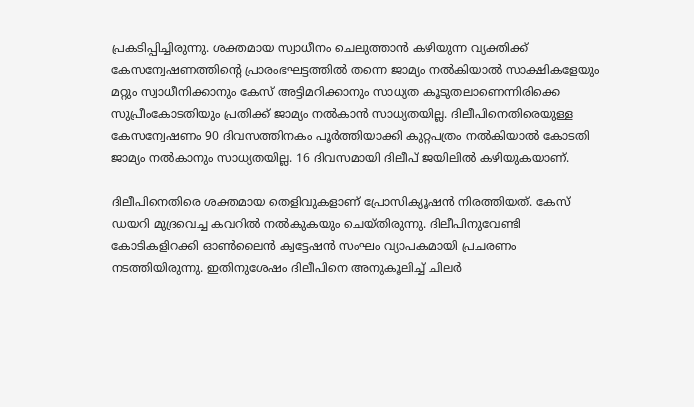പ്രകടിപ്പിച്ചിരുന്നു. ശക്തമായ സ്വാധീനം ചെലുത്താന്‍ കഴിയുന്ന വ്യക്തിക്ക് കേസന്വേഷണത്തിന്റെ പ്രാരംഭഘട്ടത്തില്‍ തന്നെ ജാമ്യം നല്‍കിയാല്‍ സാക്ഷികളേയും മറ്റും സ്വാധീനിക്കാനും കേസ് അട്ടിമറിക്കാനും സാധ്യത കൂടുതലാണെന്നിരിക്കെ സുപ്രീംകോടതിയും പ്രതിക്ക് ജാമ്യം നല്‍കാന്‍ സാധ്യതയില്ല. ദിലീപിനെതിരെയുള്ള കേസന്വേഷണം 90 ദിവസത്തിനകം പൂര്‍ത്തിയാക്കി കുറ്റപത്രം നല്‍കിയാല്‍ കോടതി ജാമ്യം നല്‍കാനും സാധ്യതയില്ല. 16 ദിവസമായി ദിലീപ് ജയിലില്‍ കഴിയുകയാണ്.

ദിലീപിനെതിരെ ശക്തമായ തെളിവുകളാണ് പ്രോസിക്യൂഷന്‍ നിരത്തിയത്. കേസ് ഡയറി മുദ്രവെച്ച കവറില്‍ നല്‍കുകയും ചെയ്തിരുന്നു. ദിലീപിനുവേണ്ടി കോടികളിറക്കി ഓണ്‍ലൈന്‍ ക്വട്ടേഷന്‍ സംഘം വ്യാപകമായി പ്രചരണം നടത്തിയിരുന്നു. ഇതിനുശേഷം ദിലീപിനെ അനുകൂലിച്ച് ചിലര്‍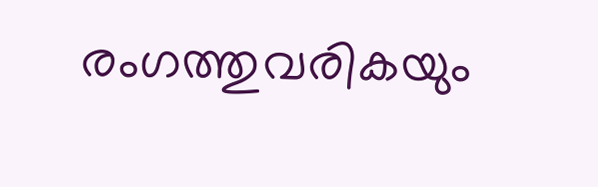രംഗത്തുവരികയും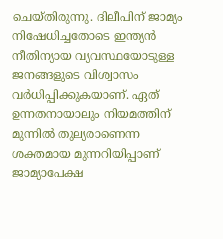ചെയ്തിരുന്നു. ദിലീപിന് ജാമ്യം നിഷേധിച്ചതോടെ ഇന്ത്യന്‍ നീതിന്യായ വ്യവസ്ഥയോടുള്ള ജനങ്ങളുടെ വിശ്വാസം വര്‍ധിപ്പിക്കുകയാണ്. ഏത് ഉന്നതനായാലും നിയമത്തിന് മുന്നില്‍ തുല്യരാണെന്ന ശക്തമായ മുന്നറിയിപ്പാണ് ജാമ്യാപേക്ഷ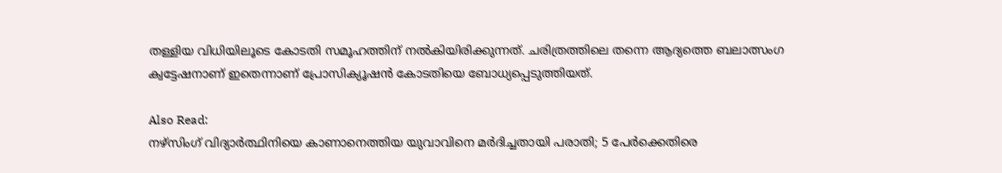തള്ളിയ വിധിയിലൂടെ കോടതി സമൂഹത്തിന് നല്‍കിയിരിക്കുന്നത്. ചരിത്രത്തിലെ തന്നെ ആദ്യത്തെ ബലാത്സംഗ ക്വട്ടേഷനാണ് ഇതെന്നാണ് പ്രോസിക്യൂഷന്‍ കോടതിയെ ബോധ്യപ്പെടുത്തിയത്.

Also Read:
നഴ്‌സിംഗ് വിദ്യാര്‍ത്ഥിനിയെ കാണാനെത്തിയ യുവാവിനെ മര്‍ദിച്ചതായി പരാതി; 5 പേര്‍ക്കെതിരെ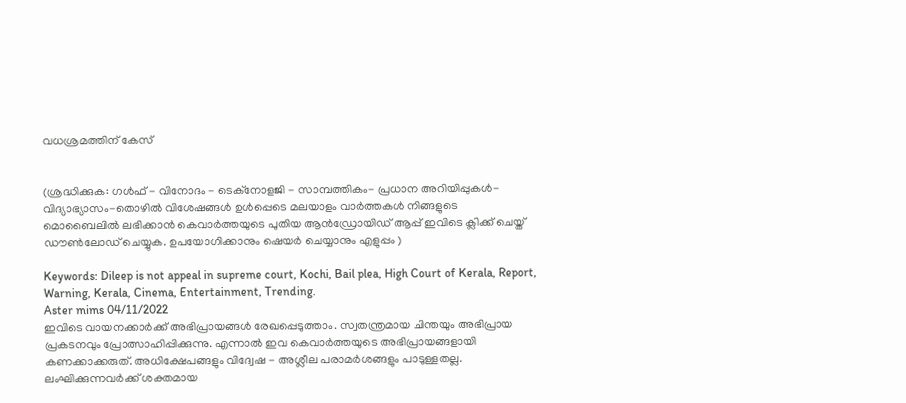വധശ്രമത്തിന് കേസ്


(ശ്രദ്ധിക്കുക: ഗൾഫ് - വിനോദം - ടെക്നോളജി - സാമ്പത്തികം- പ്രധാന അറിയിപ്പുകൾ-വിദ്യാഭ്യാസം-തൊഴിൽ വിശേഷങ്ങൾ ഉൾപ്പെടെ മലയാളം വാർത്തകൾ നിങ്ങളുടെ മൊബൈലിൽ ലഭിക്കാൻ കെവാർത്തയുടെ പുതിയ ആൻഡ്രോയിഡ് ആപ്പ് ഇവിടെ ക്ലിക്ക് ചെയ്ത് ഡൗൺലോഡ് ചെയ്യുക. ഉപയോഗിക്കാനും ഷെയർ ചെയ്യാനും എളുപ്പം )

Keywords: Dileep is not appeal in supreme court, Kochi, Bail plea, High Court of Kerala, Report, Warning, Kerala, Cinema, Entertainment, Trending.
Aster mims 04/11/2022
ഇവിടെ വായനക്കാർക്ക് അഭിപ്രായങ്ങൾ രേഖപ്പെടുത്താം. സ്വതന്ത്രമായ ചിന്തയും അഭിപ്രായ പ്രകടനവും പ്രോത്സാഹിപ്പിക്കുന്നു. എന്നാൽ ഇവ കെവാർത്തയുടെ അഭിപ്രായങ്ങളായി കണക്കാക്കരുത്. അധിക്ഷേപങ്ങളും വിദ്വേഷ - അശ്ലീല പരാമർശങ്ങളും പാടുള്ളതല്ല. ലംഘിക്കുന്നവർക്ക് ശക്തമായ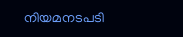നിയമനടപടി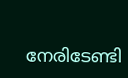നേരിടേണ്ടി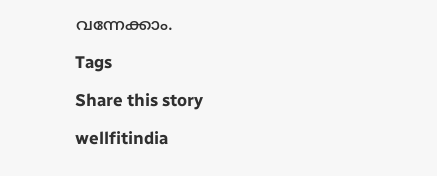വന്നേക്കാം.

Tags

Share this story

wellfitindia